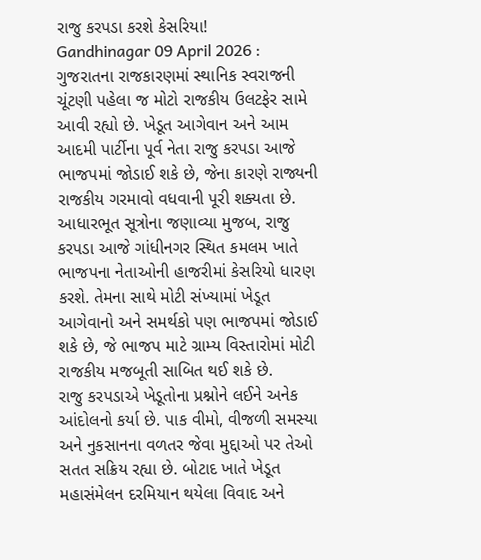રાજુ કરપડા કરશે કેસરિયા!
Gandhinagar 09 April 2026 : ગુજરાતના રાજકારણમાં સ્થાનિક સ્વરાજની ચૂંટણી પહેલા જ મોટો રાજકીય ઉલટફેર સામે આવી રહ્યો છે. ખેડૂત આગેવાન અને આમ આદમી પાર્ટીના પૂર્વ નેતા રાજુ કરપડા આજે ભાજપમાં જોડાઈ શકે છે, જેના કારણે રાજ્યની રાજકીય ગરમાવો વધવાની પૂરી શક્યતા છે. આધારભૂત સૂત્રોના જણાવ્યા મુજબ, રાજુ કરપડા આજે ગાંધીનગર સ્થિત કમલમ ખાતે ભાજપના નેતાઓની હાજરીમાં કેસરિયો ધારણ કરશે. તેમના સાથે મોટી સંખ્યામાં ખેડૂત આગેવાનો અને સમર્થકો પણ ભાજપમાં જોડાઈ શકે છે, જે ભાજપ માટે ગ્રામ્ય વિસ્તારોમાં મોટી રાજકીય મજબૂતી સાબિત થઈ શકે છે.
રાજુ કરપડાએ ખેડૂતોના પ્રશ્નોને લઈને અનેક આંદોલનો કર્યા છે. પાક વીમો, વીજળી સમસ્યા અને નુકસાનના વળતર જેવા મુદ્દાઓ પર તેઓ સતત સક્રિય રહ્યા છે. બોટાદ ખાતે ખેડૂત મહાસંમેલન દરમિયાન થયેલા વિવાદ અને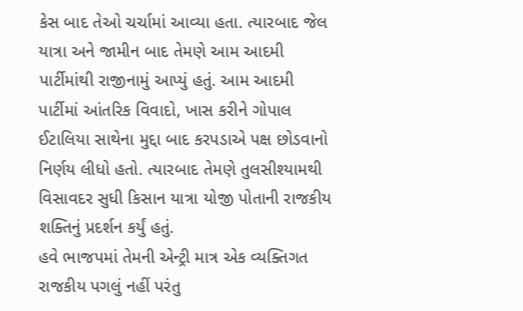કેસ બાદ તેઓ ચર્ચામાં આવ્યા હતા. ત્યારબાદ જેલ યાત્રા અને જામીન બાદ તેમણે આમ આદમી પાર્ટીમાંથી રાજીનામું આપ્યું હતું. આમ આદમી પાર્ટીમાં આંતરિક વિવાદો, ખાસ કરીને ગોપાલ ઈટાલિયા સાથેના મુદ્દા બાદ કરપડાએ પક્ષ છોડવાનો નિર્ણય લીધો હતો. ત્યારબાદ તેમણે તુલસીશ્યામથી વિસાવદર સુધી કિસાન યાત્રા યોજી પોતાની રાજકીય શક્તિનું પ્રદર્શન કર્યું હતું.
હવે ભાજપમાં તેમની એન્ટ્રી માત્ર એક વ્યક્તિગત રાજકીય પગલું નહીં પરંતુ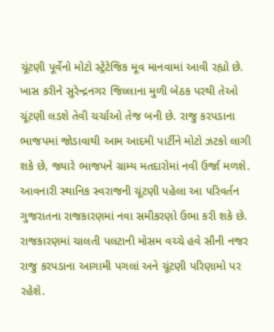ચૂંટણી પૂર્વેનો મોટો સ્ટ્રેટેજિક મૂવ માનવામાં આવી રહ્યો છે. ખાસ કરીને સુરેન્દ્રનગર જિલ્લાના મુળી બેઠક પરથી તેઓ ચૂંટણી લડશે તેવી ચર્ચાઓ તેજ બની છે. રાજુ કરપડાના ભાજપમાં જોડાવાથી આમ આદમી પાર્ટીને મોટો ઝટકો લાગી શકે છે, જ્યારે ભાજપને ગ્રામ્ય મતદારોમાં નવી ઉર્જા મળશે. આવનારી સ્થાનિક સ્વરાજની ચૂંટણી પહેલા આ પરિવર્તન ગુજરાતના રાજકારણમાં નવા સમીકરણો ઉભા કરી શકે છે.
રાજકારણમાં ચાલતી પલટાની મોસમ વચ્ચે હવે સૌની નજર રાજુ કરપડાના આગામી પગલાં અને ચૂંટણી પરિણામો પર રહેશે.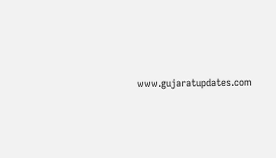www.gujaratupdates.com